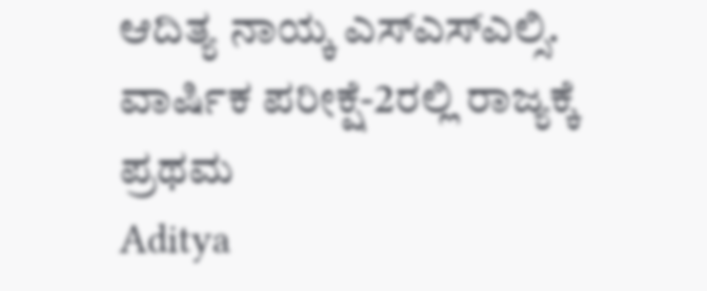ಆದಿತ್ಯ ನಾಯ್ಕ ಎಸ್ಎಸ್ಎಲ್ಸಿ. ವಾರ್ಷಿಕ ಪರೀಕ್ಷೆ-2ರಲ್ಲಿ ರಾಜ್ಯಕ್ಕೆ ಪ್ರಥಮ
Aditya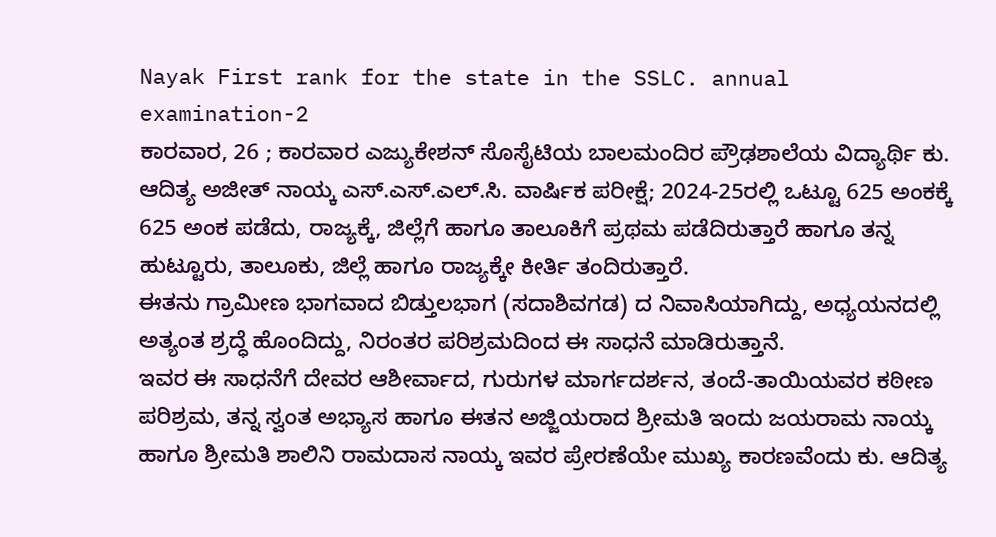Nayak First rank for the state in the SSLC. annual examination-2
ಕಾರವಾರ, 26 ; ಕಾರವಾರ ಎಜ್ಯುಕೇಶನ್ ಸೊಸೈಟಿಯ ಬಾಲಮಂದಿರ ಪ್ರೌಢಶಾಲೆಯ ವಿದ್ಯಾರ್ಥಿ ಕು. ಆದಿತ್ಯ ಅಜೀತ್ ನಾಯ್ಕ ಎಸ್.ಎಸ್.ಎಲ್.ಸಿ. ವಾರ್ಷಿಕ ಪರೀಕ್ಷೆ; 2024-25ರಲ್ಲಿ ಒಟ್ಟೂ 625 ಅಂಕಕ್ಕೆ 625 ಅಂಕ ಪಡೆದು, ರಾಜ್ಯಕ್ಕೆ, ಜಿಲ್ಲೆಗೆ ಹಾಗೂ ತಾಲೂಕಿಗೆ ಪ್ರಥಮ ಪಡೆದಿರುತ್ತಾರೆ ಹಾಗೂ ತನ್ನ ಹುಟ್ಟೂರು, ತಾಲೂಕು, ಜಿಲ್ಲೆ ಹಾಗೂ ರಾಜ್ಯಕ್ಕೇ ಕೀರ್ತಿ ತಂದಿರುತ್ತಾರೆ.
ಈತನು ಗ್ರಾಮೀಣ ಭಾಗವಾದ ಬಿಡ್ತುಲಭಾಗ (ಸದಾಶಿವಗಡ) ದ ನಿವಾಸಿಯಾಗಿದ್ದು, ಅಧ್ಯಯನದಲ್ಲಿ ಅತ್ಯಂತ ಶ್ರದ್ಧೆ ಹೊಂದಿದ್ದು, ನಿರಂತರ ಪರಿಶ್ರಮದಿಂದ ಈ ಸಾಧನೆ ಮಾಡಿರುತ್ತಾನೆ.
ಇವರ ಈ ಸಾಧನೆಗೆ ದೇವರ ಆಶೀರ್ವಾದ, ಗುರುಗಳ ಮಾರ್ಗದರ್ಶನ, ತಂದೆ-ತಾಯಿಯವರ ಕಠೀಣ ಪರಿಶ್ರಮ, ತನ್ನ ಸ್ವಂತ ಅಭ್ಯಾಸ ಹಾಗೂ ಈತನ ಅಜ್ಜಿಯರಾದ ಶ್ರೀಮತಿ ಇಂದು ಜಯರಾಮ ನಾಯ್ಕ ಹಾಗೂ ಶ್ರೀಮತಿ ಶಾಲಿನಿ ರಾಮದಾಸ ನಾಯ್ಕ ಇವರ ಪ್ರೇರಣೆಯೇ ಮುಖ್ಯ ಕಾರಣವೆಂದು ಕು. ಆದಿತ್ಯ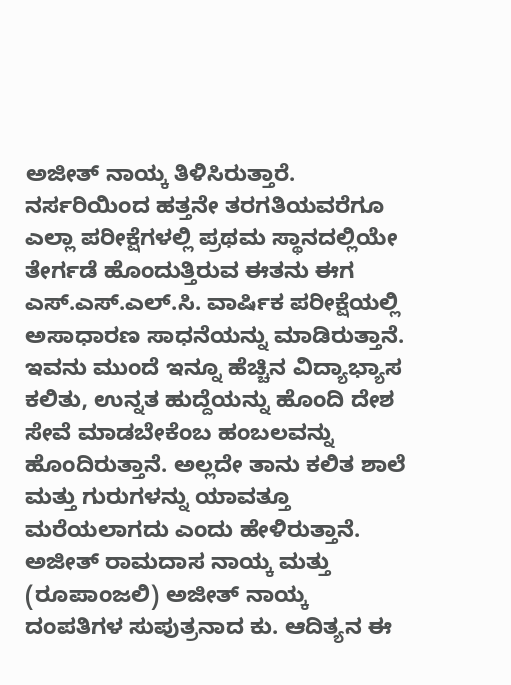ಅಜೀತ್ ನಾಯ್ಕ ತಿಳಿಸಿರುತ್ತಾರೆ.
ನರ್ಸರಿಯಿಂದ ಹತ್ತನೇ ತರಗತಿಯವರೆಗೂ ಎಲ್ಲಾ ಪರೀಕ್ಷೆಗಳಲ್ಲಿ ಪ್ರಥಮ ಸ್ಥಾನದಲ್ಲಿಯೇ ತೇರ್ಗಡೆ ಹೊಂದುತ್ತಿರುವ ಈತನು ಈಗ ಎಸ್.ಎಸ್.ಎಲ್.ಸಿ. ವಾರ್ಷಿಕ ಪರೀಕ್ಷೆಯಲ್ಲಿ ಅಸಾಧಾರಣ ಸಾಧನೆಯನ್ನು ಮಾಡಿರುತ್ತಾನೆ.
ಇವನು ಮುಂದೆ ಇನ್ನೂ ಹೆಚ್ಚಿನ ವಿದ್ಯಾಭ್ಯಾಸ ಕಲಿತು, ಉನ್ನತ ಹುದ್ದೆಯನ್ನು ಹೊಂದಿ ದೇಶ ಸೇವೆ ಮಾಡಬೇಕೆಂಬ ಹಂಬಲವನ್ನು ಹೊಂದಿರುತ್ತಾನೆ. ಅಲ್ಲದೇ ತಾನು ಕಲಿತ ಶಾಲೆ ಮತ್ತು ಗುರುಗಳನ್ನು ಯಾವತ್ತೂ ಮರೆಯಲಾಗದು ಎಂದು ಹೇಳಿರುತ್ತಾನೆ.
ಅಜೀತ್ ರಾಮದಾಸ ನಾಯ್ಕ ಮತ್ತು (ರೂಪಾಂಜಲಿ) ಅಜೀತ್ ನಾಯ್ಕ ದಂಪತಿಗಳ ಸುಪುತ್ರನಾದ ಕು. ಆದಿತ್ಯನ ಈ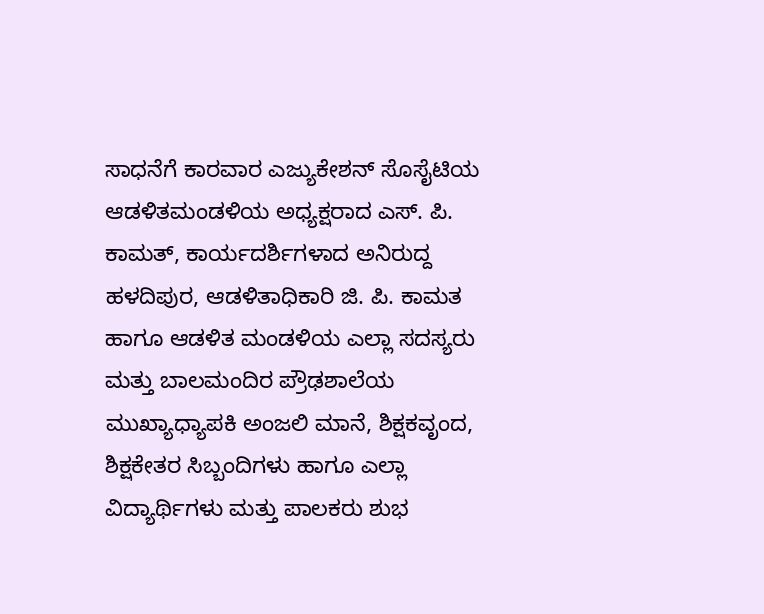ಸಾಧನೆಗೆ ಕಾರವಾರ ಎಜ್ಯುಕೇಶನ್ ಸೊಸೈಟಿಯ ಆಡಳಿತಮಂಡಳಿಯ ಅಧ್ಯಕ್ಷರಾದ ಎಸ್. ಪಿ. ಕಾಮತ್, ಕಾರ್ಯದರ್ಶಿಗಳಾದ ಅನಿರುದ್ದ ಹಳದಿಪುರ, ಆಡಳಿತಾಧಿಕಾರಿ ಜಿ. ಪಿ. ಕಾಮತ ಹಾಗೂ ಆಡಳಿತ ಮಂಡಳಿಯ ಎಲ್ಲಾ ಸದಸ್ಯರು ಮತ್ತು ಬಾಲಮಂದಿರ ಪ್ರೌಢಶಾಲೆಯ ಮುಖ್ಯಾಧ್ಯಾಪಕಿ ಅಂಜಲಿ ಮಾನೆ, ಶಿಕ್ಷಕವೃಂದ, ಶಿಕ್ಷಕೇತರ ಸಿಬ್ಬಂದಿಗಳು ಹಾಗೂ ಎಲ್ಲಾ ವಿದ್ಯಾರ್ಥಿಗಳು ಮತ್ತು ಪಾಲಕರು ಶುಭ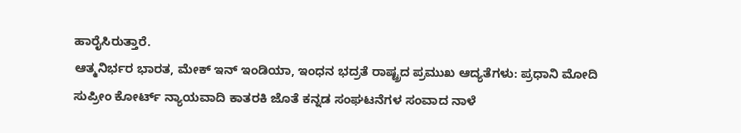ಹಾರೈಸಿರುತ್ತಾರೆ.
ಆತ್ಮನಿರ್ಭರ ಭಾರತ, ಮೇಕ್ ಇನ್ ಇಂಡಿಯಾ, ಇಂಧನ ಭದ್ರತೆ ರಾಷ್ಟ್ರದ ಪ್ರಮುಖ ಆದ್ಯತೆಗಳು: ಪ್ರಧಾನಿ ಮೋದಿ
ಸುಪ್ರೀಂ ಕೋರ್ಟ್ ನ್ಯಾಯವಾದಿ ಕಾತರಕಿ ಜೊತೆ ಕನ್ನಡ ಸಂಘಟನೆಗಳ ಸಂವಾದ ನಾಳೆ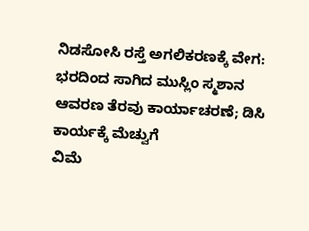ನಿಡಸೋಸಿ ರಸ್ತೆ ಅಗಲಿಕರಣಕ್ಕೆ ವೇಗ: ಭರದಿಂದ ಸಾಗಿದ ಮುಸ್ಲಿಂ ಸ್ಮಶಾನ ಆವರಣ ತೆರವು ಕಾರ್ಯಾಚರಣೆ; ಡಿಸಿ ಕಾರ್ಯಕ್ಕೆ ಮೆಚ್ವುಗೆ
ವಿಮೆ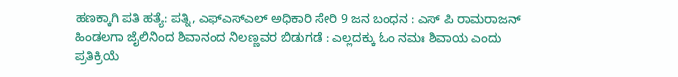ಹಣಕ್ಕಾಗಿ ಪತಿ ಹತ್ಯೆ: ಪತ್ನಿ, ಎಫ್ಎಸ್ಎಲ್ ಅಧಿಕಾರಿ ಸೇರಿ 9 ಜನ ಬಂಧನ : ಎಸ್ ಪಿ ರಾಮರಾಜನ್
ಹಿಂಡಲಗಾ ಜೈಲಿನಿಂದ ಶಿವಾನಂದ ನಿಲಣ್ಣವರ ಬಿಡುಗಡೆ : ಎಲ್ಲದಕ್ಕು ಓಂ ನಮಃ ಶಿವಾಯ ಎಂದು ಪ್ರತಿಕ್ರಿಯೆ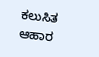ಕಲುಸಿತ ಆಹಾರ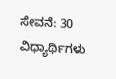ಸೇವನೆ: 30 ವಿಧ್ಯಾರ್ಥಿಗಳು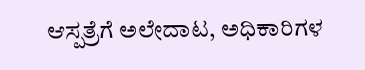ಆಸ್ಪತ್ರೆಗೆ ಅಲೇದಾಟ, ಅಧಿಕಾರಿಗಳ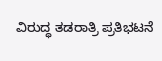ವಿರುದ್ಧ ತಡರಾತ್ರಿ ಪ್ರತಿಭಟನೆ